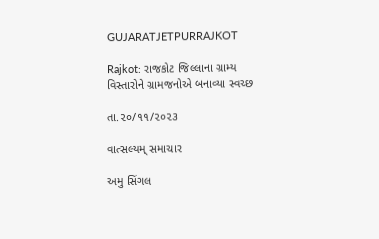GUJARATJETPURRAJKOT

Rajkot: રાજકોટ જિલ્લાના ગ્રામ્ય વિસ્તારોને ગ્રામજનોએ બનાવ્યા સ્વચ્છ

તા.૨૦/૧૧/૨૦૨૩

વાત્સલ્યમ્ સમાચાર

અમુ સિંગલ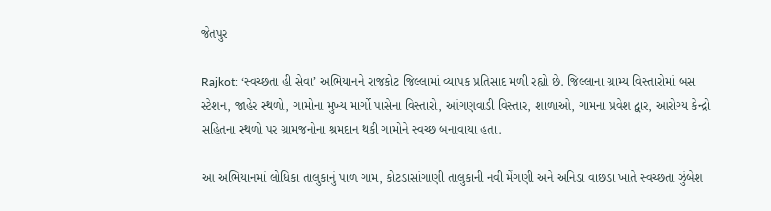જેતપુર

Rajkot: ‘સ્વચ્છતા હી સેવા’ અભિયાનને રાજકોટ જિલ્લામાં વ્યાપક પ્રતિસાદ મળી રહ્યો છે. જિલ્લાના ગ્રામ્ય વિસ્તારોમાં બસ સ્ટેશન, જાહેર સ્થળો, ગામોના મુખ્ય માર્ગો પાસેના વિસ્તારો, આંગણવાડી વિસ્તાર, શાળાઓ, ગામના પ્રવેશ દ્વાર, આરોગ્ય કેન્દ્રો સહિતના સ્થળો પર ગ્રામજનોના શ્રમદાન થકી ગામોને સ્વચ્છ બનાવાયા હતા.

આ અભિયાનમાં લોધિકા તાલુકાનું પાળ ગામ, કોટડાસાંગાણી તાલુકાની નવી મેંગણી અને અનિડા વાછડા ખાતે સ્વચ્છતા ઝુંબેશ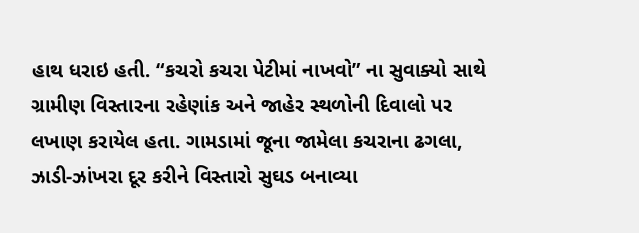હાથ ધરાઇ હતી. “કચરો કચરા પેટીમાં નાખવો” ના સુવાક્યો સાથે ગ્રામીણ વિસ્તારના રહેણાંક અને જાહેર સ્થળોની દિવાલો પર લખાણ કરાયેલ હતા. ગામડામાં જૂના જામેલા કચરાના ઢગલા, ઝાડી-ઝાંખરા દૂર કરીને વિસ્તારો સુઘડ બનાવ્યા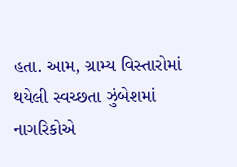હતા. આમ, ગ્રામ્ય વિસ્તારોમાં થયેલી સ્વચ્છતા ઝુંબેશમાં નાગરિકોએ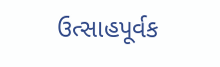ઉત્સાહપૂર્વક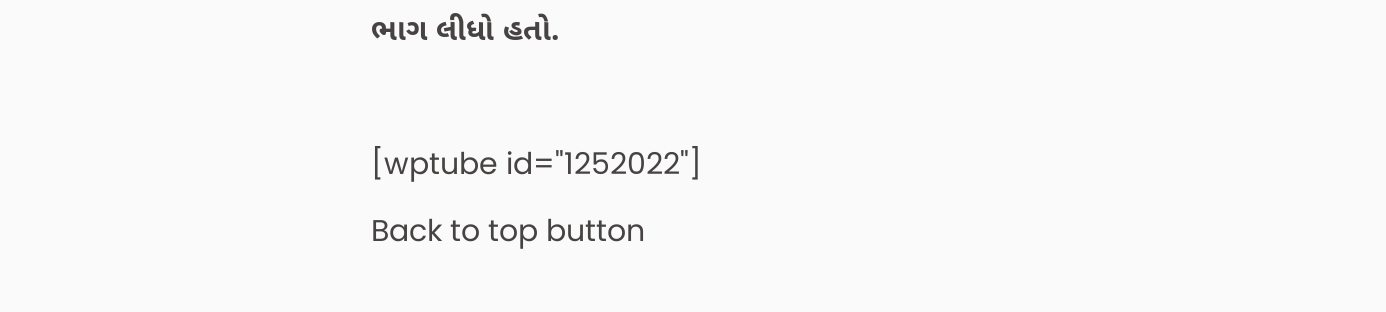ભાગ લીધો હતો.

[wptube id="1252022"]
Back to top button